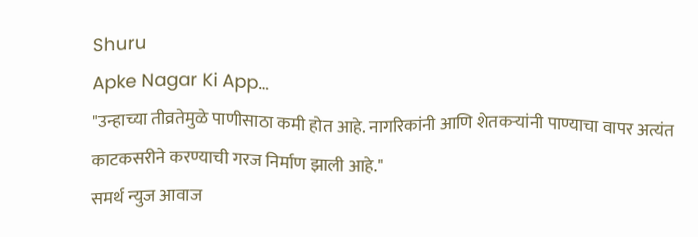Shuru
Apke Nagar Ki App…
"उन्हाच्या तीव्रतेमुळे पाणीसाठा कमी होत आहे. नागरिकांनी आणि शेतकऱ्यांनी पाण्याचा वापर अत्यंत काटकसरीने करण्याची गरज निर्माण झाली आहे."
समर्थ न्युज आवाज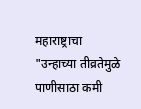महाराष्ट्राचा
"उन्हाच्या तीव्रतेमुळे पाणीसाठा कमी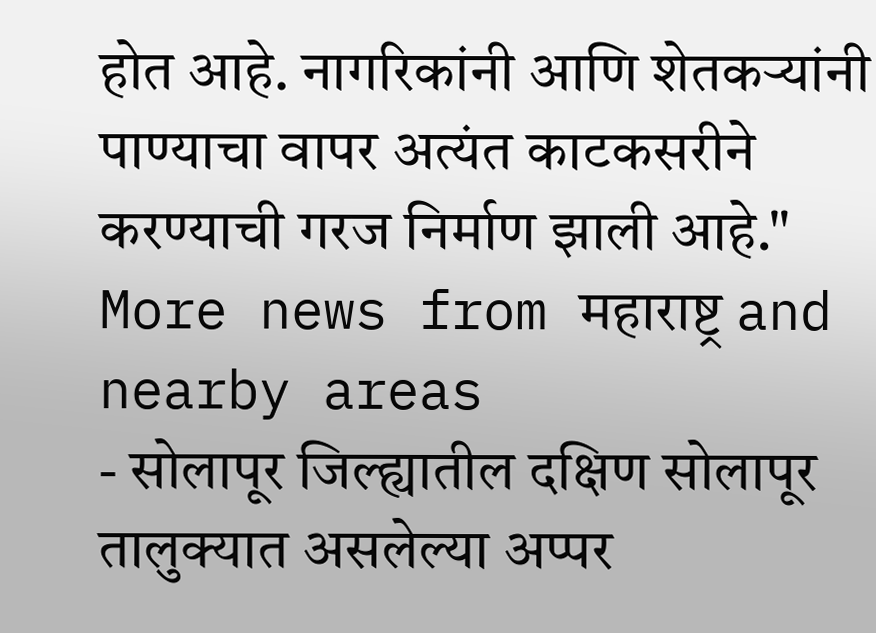होत आहे. नागरिकांनी आणि शेतकऱ्यांनी पाण्याचा वापर अत्यंत काटकसरीने करण्याची गरज निर्माण झाली आहे."
More news from महाराष्ट्र and nearby areas
- सोलापूर जिल्ह्यातील दक्षिण सोलापूर तालुक्यात असलेल्या अप्पर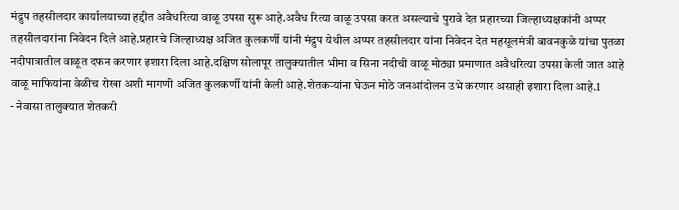मंद्रुप तहसीलदार कार्यालयाच्या हद्दीत अवैधरित्या वाळू उपसा सुरू आहे.अवैध रित्या वाळू उपसा करत असल्याचे पुरावे देत प्रहारच्या जिल्हाध्यक्षकांनी अप्पर तहसीलदारांना निवेदन दिले आहे.प्रहारचे जिल्हाध्यक्ष अजित कुलकर्णी यांनी मंद्रुप येथील अप्पर तहसीलदार यांना निवेदन देत महसूलमंत्री बावनकुळे यांचा पुतळा नदीपात्रातील वाळूत दफन करणार इशारा दिला आहे.दक्षिण सोलापूर तालुक्यातील भीमा व सिना नदीची वाळू मोठ्या प्रमाणात अवैधरित्या उपसा केली जात आहे वाळू माफियांना वेळीच रोखा अशी मागणी अजित कुलकर्णी यांनी केली आहे.शेतकऱ्यांना घेऊन मोठे जनआंदोलन उभे करणार असाही इशारा दिला आहे.1
- नेवासा तालुक्यात शेतकरी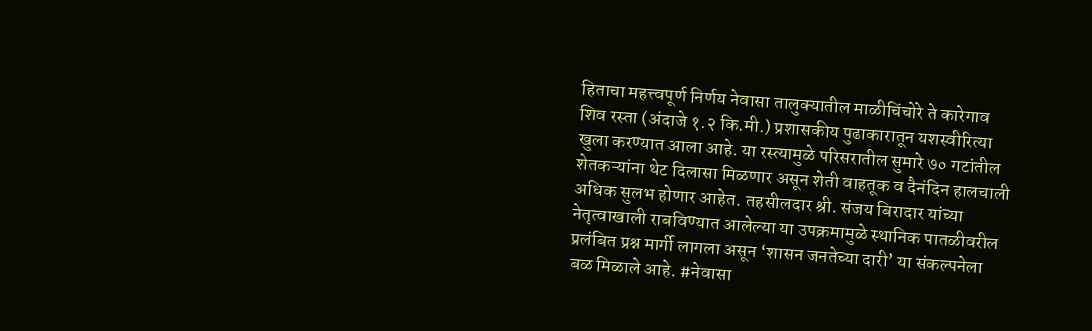हिताचा महत्त्वपूर्ण निर्णय नेवासा तालुक्यातील माळीचिंचोरे ते कारेगाव शिव रस्ता (अंदाजे १.२ कि.मी.) प्रशासकीय पुढाकारातून यशस्वीरित्या खुला करण्यात आला आहे. या रस्त्यामुळे परिसरातील सुमारे ७० गटांतील शेतकऱ्यांना थेट दिलासा मिळणार असून शेती वाहतूक व दैनंदिन हालचाली अधिक सुलभ होणार आहेत. तहसीलदार श्री. संजय बिरादार यांच्या नेतृत्वाखाली राबविण्यात आलेल्या या उपक्रमामुळे स्थानिक पातळीवरील प्रलंबित प्रश्न मार्गी लागला असून ‘शासन जनतेच्या दारी’ या संकल्पनेला बळ मिळाले आहे. #नेवासा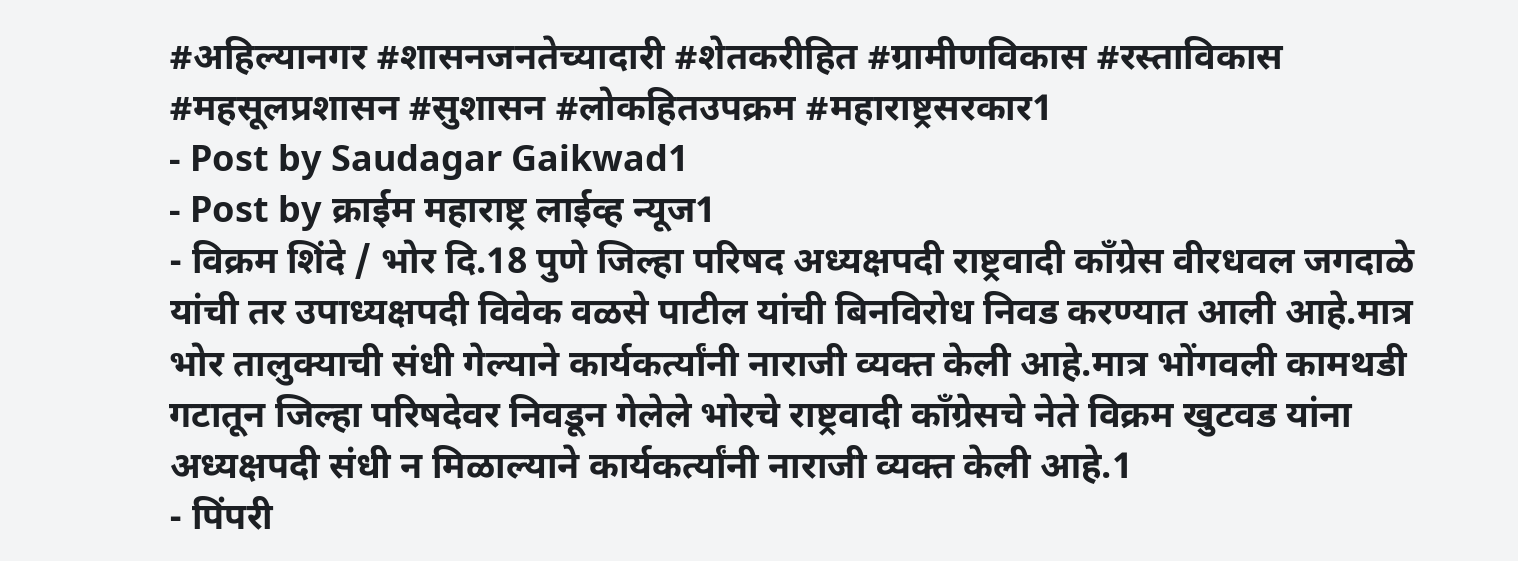#अहिल्यानगर #शासनजनतेच्यादारी #शेतकरीहित #ग्रामीणविकास #रस्ताविकास #महसूलप्रशासन #सुशासन #लोकहितउपक्रम #महाराष्ट्रसरकार1
- Post by Saudagar Gaikwad1
- Post by क्राईम महाराष्ट्र लाईव्ह न्यूज1
- विक्रम शिंदे / भोर दि.18 पुणे जिल्हा परिषद अध्यक्षपदी राष्ट्रवादी कॉंग्रेस वीरधवल जगदाळे यांची तर उपाध्यक्षपदी विवेक वळसे पाटील यांची बिनविरोध निवड करण्यात आली आहे.मात्र भोर तालुक्याची संधी गेल्याने कार्यकर्त्यांनी नाराजी व्यक्त केली आहे.मात्र भोंगवली कामथडी गटातून जिल्हा परिषदेवर निवडून गेलेले भोरचे राष्ट्रवादी कॉंग्रेसचे नेते विक्रम खुटवड यांना अध्यक्षपदी संधी न मिळाल्याने कार्यकर्त्यांनी नाराजी व्यक्त केली आहे.1
- पिंपरी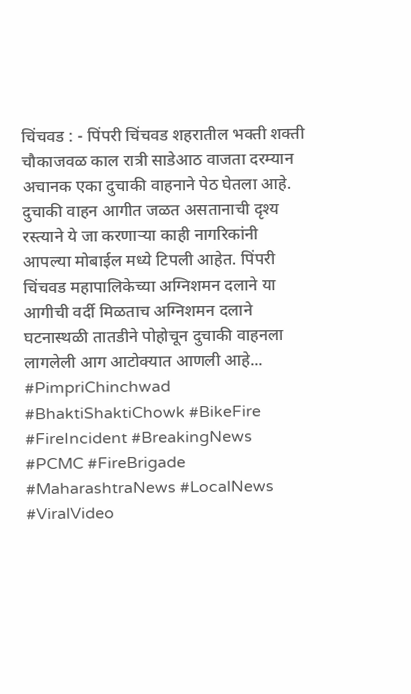चिंचवड : - पिंपरी चिंचवड शहरातील भक्ती शक्ती चौकाजवळ काल रात्री साडेआठ वाजता दरम्यान अचानक एका दुचाकी वाहनाने पेठ घेतला आहे. दुचाकी वाहन आगीत जळत असतानाची दृश्य रस्त्याने ये जा करणाऱ्या काही नागरिकांनी आपल्या मोबाईल मध्ये टिपली आहेत. पिंपरी चिंचवड महापालिकेच्या अग्निशमन दलाने या आगीची वर्दी मिळताच अग्निशमन दलाने घटनास्थळी तातडीने पोहोचून दुचाकी वाहनला लागलेली आग आटोक्यात आणली आहे... #PimpriChinchwad #BhaktiShaktiChowk #BikeFire #FireIncident #BreakingNews #PCMC #FireBrigade #MaharashtraNews #LocalNews #ViralVideo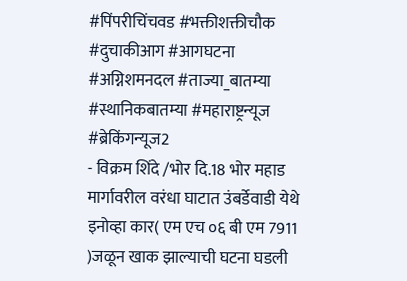#पिंपरीचिंचवड #भक्तीशक्तीचौक #दुचाकीआग #आगघटना #अग्निशमनदल #ताज्या_बातम्या #स्थानिकबातम्या #महाराष्ट्रन्यूज #ब्रेकिंगन्यूज2
- विक्रम शिंदे /भोर दि.18 भोर महाड मार्गावरील वरंधा घाटात उंबर्डेवाडी येथे इनोव्हा कार( एम एच ०६ बी एम 7911 )जळून खाक झाल्याची घटना घडली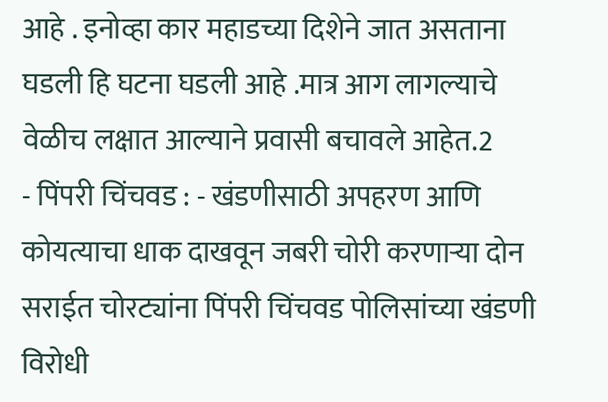आहे . इनोव्हा कार महाडच्या दिशेने जात असताना घडली हि घटना घडली आहे .मात्र आग लागल्याचे वेळीच लक्षात आल्याने प्रवासी बचावले आहेत.2
- पिंपरी चिंचवड : - खंडणीसाठी अपहरण आणि कोयत्याचा धाक दाखवून जबरी चोरी करणाऱ्या दोन सराईत चोरट्यांना पिंपरी चिंचवड पोलिसांच्या खंडणी विरोधी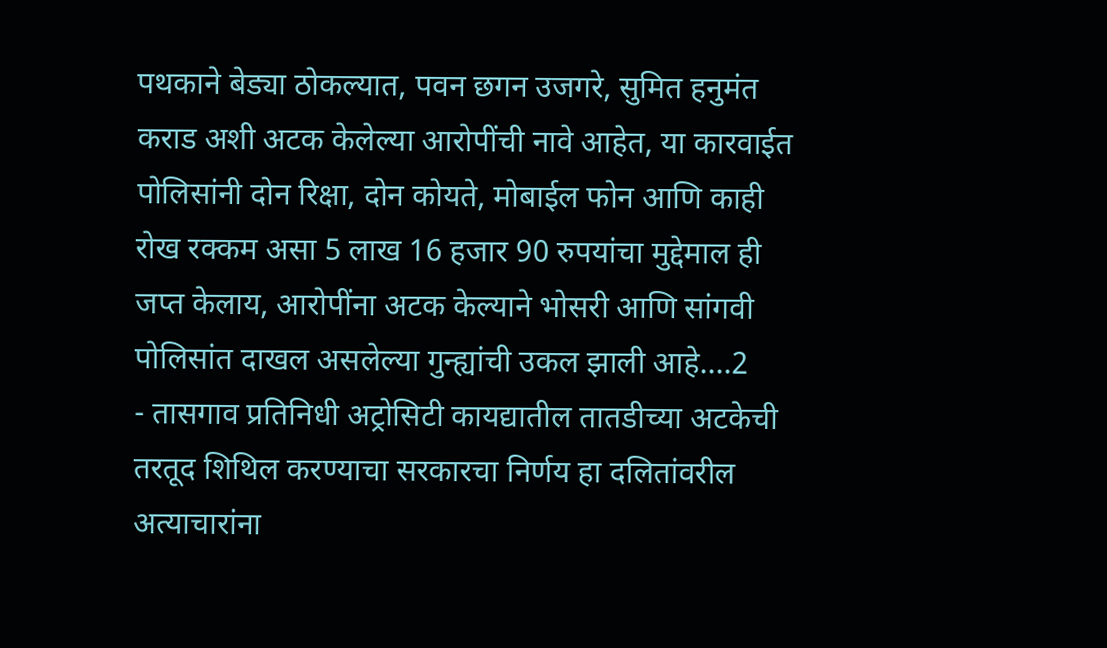पथकाने बेड्या ठोकल्यात, पवन छगन उजगरे, सुमित हनुमंत कराड अशी अटक केलेल्या आरोपींची नावे आहेत, या कारवाईत पोलिसांनी दोन रिक्षा, दोन कोयते, मोबाईल फोन आणि काही रोख रक्कम असा 5 लाख 16 हजार 90 रुपयांचा मुद्देमाल ही जप्त केलाय, आरोपींना अटक केल्याने भोसरी आणि सांगवी पोलिसांत दाखल असलेल्या गुन्ह्यांची उकल झाली आहे....2
- तासगाव प्रतिनिधी अट्रोसिटी कायद्यातील तातडीच्या अटकेची तरतूद शिथिल करण्याचा सरकारचा निर्णय हा दलितांवरील अत्याचारांना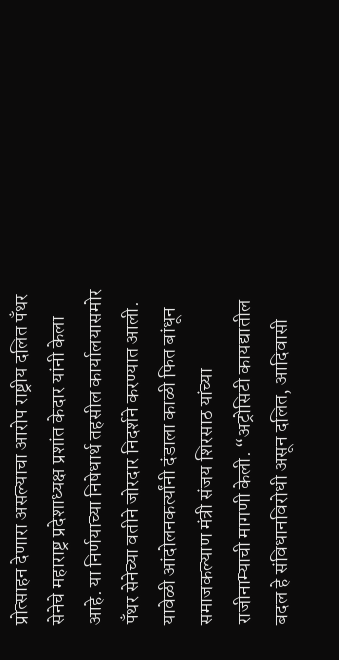प्रोत्साहन देणारा असल्याचा आरोप राष्ट्रीय दलित पँथर सेनेचे महाराष्ट्र प्रदेशाध्यक्ष प्रशांत केदार यांनी केला आहे. या निर्णयाच्या निषेधार्थ तहसील कार्यालयासमोर पँथर सेनेच्या वतीने जोरदार निदर्शने करण्यात आली. यावेळी आंदोलनकर्त्यांनी दंडाला काळी फित बांधून समाजकल्याण मंत्री संजय शिरसाठ यांच्या राजीनाम्याची मागणी केली. “अट्रोसिटी कायद्यातील बदल हे संविधानविरोधी असून दलित, आदिवासी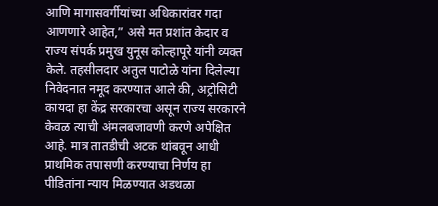आणि मागासवर्गीयांच्या अधिकारांवर गदा आणणारे आहेत,” असे मत प्रशांत केदार व राज्य संपर्क प्रमुख युनूस कोल्हापूरे यांनी व्यक्त केले. तहसीलदार अतुल पाटोळे यांना दिलेल्या निवेदनात नमूद करण्यात आले की, अट्रोसिटी कायदा हा केंद्र सरकारचा असून राज्य सरकारने केवळ त्याची अंमलबजावणी करणे अपेक्षित आहे. मात्र तातडीची अटक थांबवून आधी प्राथमिक तपासणी करण्याचा निर्णय हा पीडितांना न्याय मिळण्यात अडथळा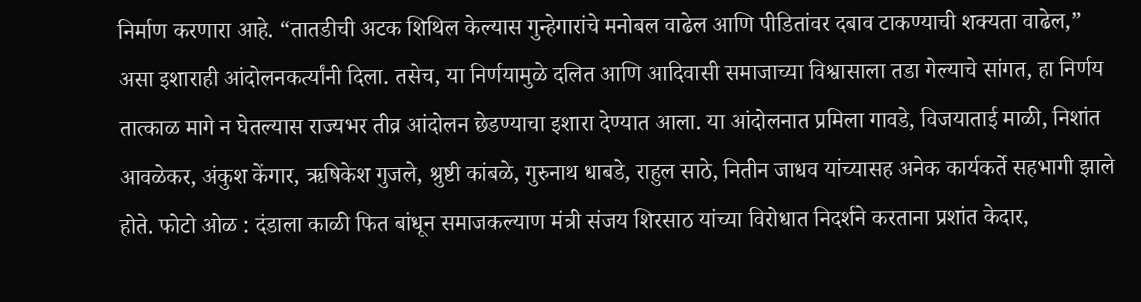निर्माण करणारा आहे. “तातडीची अटक शिथिल केल्यास गुन्हेगारांचे मनोबल वाढेल आणि पीडितांवर दबाव टाकण्याची शक्यता वाढेल,” असा इशाराही आंदोलनकर्त्यांनी दिला. तसेच, या निर्णयामुळे दलित आणि आदिवासी समाजाच्या विश्वासाला तडा गेल्याचे सांगत, हा निर्णय तात्काळ मागे न घेतल्यास राज्यभर तीव्र आंदोलन छेडण्याचा इशारा देण्यात आला. या आंदोलनात प्रमिला गावडे, विजयाताई माळी, निशांत आवळेकर, अंकुश केंगार, ऋषिकेश गुजले, श्रुष्टी कांबळे, गुरुनाथ धाबडे, राहुल साठे, नितीन जाधव यांच्यासह अनेक कार्यकर्ते सहभागी झाले होते. फोटो ओळ : दंडाला काळी फित बांधून समाजकल्याण मंत्री संजय शिरसाठ यांच्या विरोधात निदर्शने करताना प्रशांत केदार,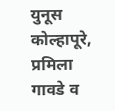युनूस कोल्हापूरे, प्रमिला गावडे व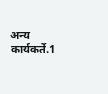अन्य कार्यकर्ते.1